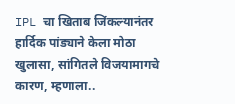IPL चा खिताब जिंकल्यानंतर हार्दिक पांड्याने केला मोठा खुलासा, सांगितले विजयामागचे कारण, म्हणाला..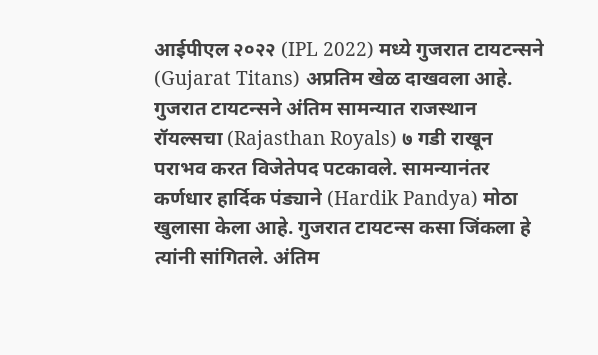आईपीएल २०२२ (IPL 2022) मध्ये गुजरात टायटन्सने (Gujarat Titans) अप्रतिम खेळ दाखवला आहे. गुजरात टायटन्सने अंतिम सामन्यात राजस्थान रॉयल्सचा (Rajasthan Royals) ७ गडी राखून पराभव करत विजेतेपद पटकावले. सामन्यानंतर कर्णधार हार्दिक पंड्याने (Hardik Pandya) मोठा खुलासा केला आहे. गुजरात टायटन्स कसा जिंकला हे त्यांनी सांगितले. अंतिम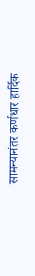सामन्यानंतर कर्णधार हार्दिक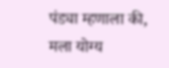पंड्या म्हणाला की, मला योग्य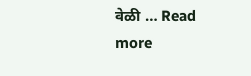वेळी … Read more